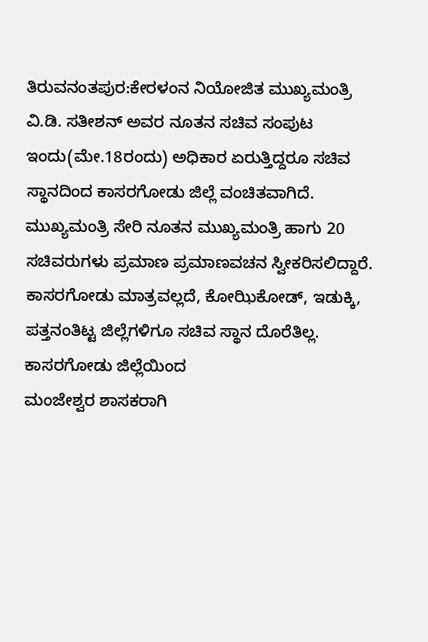ತಿರುವನಂತಪುರ:ಕೇರಳಂನ ನಿಯೋಜಿತ ಮುಖ್ಯಮಂತ್ರಿ ವಿ.ಡಿ. ಸತೀಶನ್ ಅವರ ನೂತನ ಸಚಿವ ಸಂಪುಟ ಇಂದು(ಮೇ.18ರಂದು) ಅಧಿಕಾರ ಏರುತ್ತಿದ್ದರೂ ಸಚಿವ ಸ್ಥಾನದಿಂದ ಕಾಸರಗೋಡು ಜಿಲ್ಲೆ ವಂಚಿತವಾಗಿದೆ. ಮುಖ್ಯಮಂತ್ರಿ ಸೇರಿ ನೂತನ ಮುಖ್ಯಮಂತ್ರಿ ಹಾಗು 20 ಸಚಿವರುಗಳು ಪ್ರಮಾಣ ಪ್ರಮಾಣವಚನ ಸ್ವೀಕರಿಸಲಿದ್ದಾರೆ. ಕಾಸರಗೋಡು ಮಾತ್ರವಲ್ಲದೆ, ಕೋಝಿಕೋಡ್, ಇಡುಕ್ಕಿ, ಪತ್ತನಂತಿಟ್ಟ ಜಿಲ್ಲೆಗಳಿಗೂ ಸಚಿವ ಸ್ಥಾನ ದೊರೆತಿಲ್ಲ. ಕಾಸರಗೋಡು ಜಿಲ್ಲೆಯಿಂದ
ಮಂಜೇಶ್ವರ ಶಾಸಕರಾಗಿ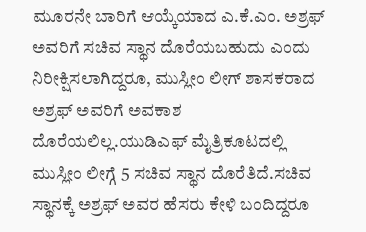ಮೂರನೇ ಬಾರಿಗೆ ಆಯ್ಕೆಯಾದ ಎ.ಕೆ.ಎಂ. ಅಶ್ರಫ್ ಅವರಿಗೆ ಸಚಿವ ಸ್ಥಾನ ದೊರೆಯಬಹುದು ಎಂದು ನಿರೀಕ್ಷಿಸಲಾಗಿದ್ದರೂ, ಮುಸ್ಲೀಂ ಲೀಗ್ ಶಾಸಕರಾದ ಅಶ್ರಫ್ ಅವರಿಗೆ ಅವಕಾಶ ದೊರೆಯಲಿಲ್ಲ.ಯುಡಿಎಫ್ ಮೈತ್ರಿಕೂಟದಲ್ಲಿ ಮುಸ್ಲೀಂ ಲೀಗ್ಗೆ 5 ಸಚಿವ ಸ್ಥಾನ ದೊರೆತಿದೆ.ಸಚಿವ ಸ್ಥಾನಕ್ಕೆ ಅಶ್ರಫ್ ಅವರ ಹೆಸರು ಕೇಳಿ ಬಂದಿದ್ದರೂ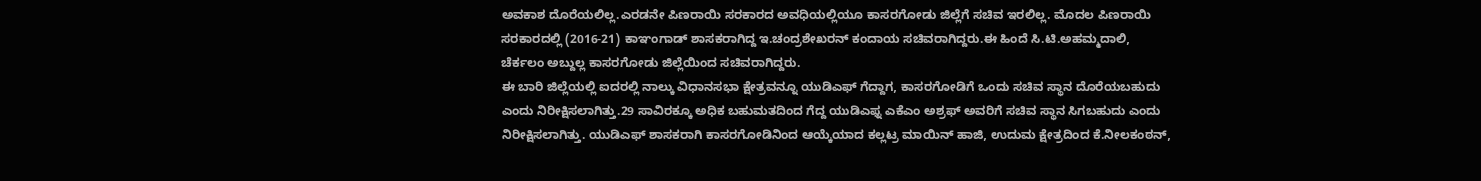ಅವಕಾಶ ದೊರೆಯಲಿಲ್ಲ.ಎರಡನೇ ಪಿಣರಾಯಿ ಸರಕಾರದ ಅವಧಿಯಲ್ಲಿಯೂ ಕಾಸರಗೋಡು ಜಿಲ್ಲೆಗೆ ಸಚಿವ ಇರಲಿಲ್ಲ. ಮೊದಲ ಪಿಣರಾಯಿ ಸರಕಾರದಲ್ಲಿ (2016-21) ಕಾಞಂಗಾಡ್ ಶಾಸಕರಾಗಿದ್ದ ಇ.ಚಂದ್ರಶೇಖರನ್ ಕಂದಾಯ ಸಚಿವರಾಗಿದ್ದರು.ಈ ಹಿಂದೆ ಸಿ.ಟಿ.ಅಹಮ್ಮದಾಲಿ, ಚೆರ್ಕಲಂ ಅಬ್ದುಲ್ಲ ಕಾಸರಗೋಡು ಜಿಲ್ಲೆಯಿಂದ ಸಚಿವರಾಗಿದ್ದರು.
ಈ ಬಾರಿ ಜಿಲ್ಲೆಯಲ್ಲಿ ಐದರಲ್ಲಿ ನಾಲ್ಕು ವಿಧಾನಸಭಾ ಕ್ಷೇತ್ರವನ್ನೂ ಯುಡಿಎಫ್ ಗೆದ್ದಾಗ, ಕಾಸರಗೋಡಿಗೆ ಒಂದು ಸಚಿವ ಸ್ಥಾನ ದೊರೆಯಬಹುದು ಎಂದು ನಿರೀಕ್ಷಿಸಲಾಗಿತ್ತು.29 ಸಾವಿರಕ್ಕೂ ಅಧಿಕ ಬಹುಮತದಿಂದ ಗೆದ್ದ ಯುಡಿಎಫ್ನ ಎಕೆಎಂ ಅಶ್ರಫ್ ಅವರಿಗೆ ಸಚಿವ ಸ್ಥಾನ ಸಿಗಬಹುದು ಎಂದು ನಿರೀಕ್ಷಿಸಲಾಗಿತ್ತು. ಯುಡಿಎಫ್ ಶಾಸಕರಾಗಿ ಕಾಸರಗೋಡಿನಿಂದ ಆಯ್ಕೆಯಾದ ಕಲ್ಲಟ್ರ ಮಾಯಿನ್ ಹಾಜಿ, ಉದುಮ ಕ್ಷೇತ್ರದಿಂದ ಕೆ.ನೀಲಕಂಠನ್,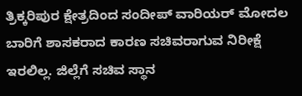ತ್ರಿಕ್ಕರಿಪುರ ಕ್ಷೇತ್ರದಿಂದ ಸಂದೀಪ್ ವಾರಿಯರ್ ಮೋದಲ ಬಾರಿಗೆ ಶಾಸಕರಾದ ಕಾರಣ ಸಚಿವರಾಗುವ ನಿರೀಕ್ಷೆ ಇರಲಿಲ್ಲ. ಜಿಲ್ಲೆಗೆ ಸಚಿವ ಸ್ಥಾನ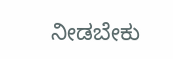ನೀಡಬೇಕು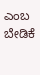ಎಂಬ ಬೇಡಿಕೆ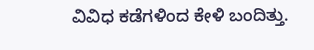ವಿವಿಧ ಕಡೆಗಳಿಂದ ಕೇಳಿ ಬಂದಿತ್ತು.